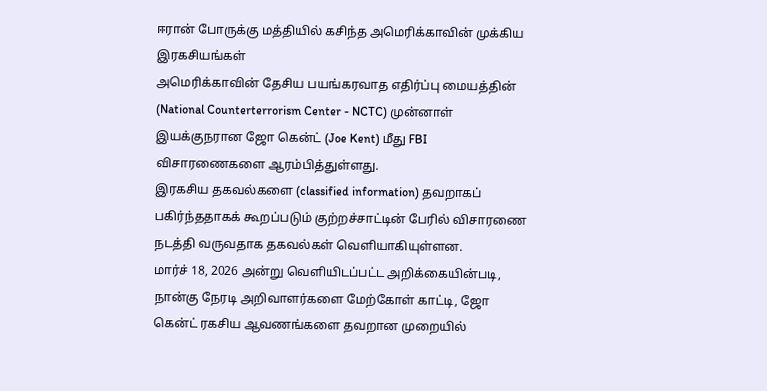ஈரான் போருக்கு மத்தியில் கசிந்த அமெரிக்காவின் முக்கிய இரகசியங்கள்
அமெரிக்காவின் தேசிய பயங்கரவாத எதிர்ப்பு மையத்தின் (National Counterterrorism Center - NCTC) முன்னாள் இயக்குநரான ஜோ கென்ட் (Joe Kent) மீது FBI விசாரணைகளை ஆரம்பித்துள்ளது.
இரகசிய தகவல்களை (classified information) தவறாகப் பகிர்ந்ததாகக் கூறப்படும் குற்றச்சாட்டின் பேரில் விசாரணை நடத்தி வருவதாக தகவல்கள் வெளியாகியுள்ளன.
மார்ச் 18, 2026 அன்று வெளியிடப்பட்ட அறிக்கையின்படி, நான்கு நேரடி அறிவாளர்களை மேற்கோள் காட்டி, ஜோ கென்ட் ரகசிய ஆவணங்களை தவறான முறையில்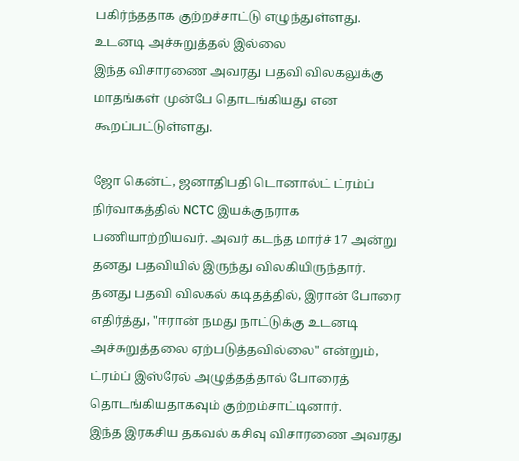பகிர்ந்ததாக குற்றச்சாட்டு எழுந்துள்ளது.
உடனடி அச்சுறுத்தல் இல்லை
இந்த விசாரணை அவரது பதவி விலகலுக்கு மாதங்கள் முன்பே தொடங்கியது என கூறப்பட்டுள்ளது.

ஜோ கென்ட், ஜனாதிபதி டொனால்ட் ட்ரம்ப் நிர்வாகத்தில் NCTC இயக்குநராக பணியாற்றியவர். அவர் கடந்த மார்ச் 17 அன்று தனது பதவியில் இருந்து விலகியிருந்தார்.
தனது பதவி விலகல் கடிதத்தில், இரான் போரை எதிர்த்து, "ஈரான் நமது நாட்டுக்கு உடனடி அச்சுறுத்தலை ஏற்படுத்தவில்லை" என்றும், ட்ரம்ப் இஸ்ரேல் அழுத்தத்தால் போரைத் தொடங்கியதாகவும் குற்றம்சாட்டினார்.
இந்த இரகசிய தகவல் கசிவு விசாரணை அவரது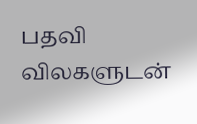பதவி விலகளுடன்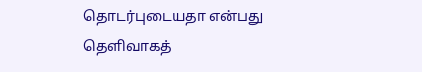தொடர்புடையதா என்பது தெளிவாகத்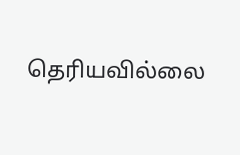தெரியவில்லை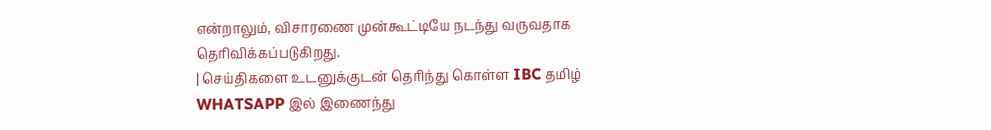என்றாலும், விசாரணை முன்கூட்டியே நடந்து வருவதாக தெரிவிக்கப்படுகிறது.
| செய்திகளை உடனுக்குடன் தெரிந்து கொள்ள IBC தமிழ் WHATSAPP இல் இணைந்து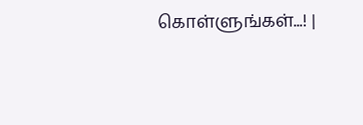கொள்ளுங்கள்...! |